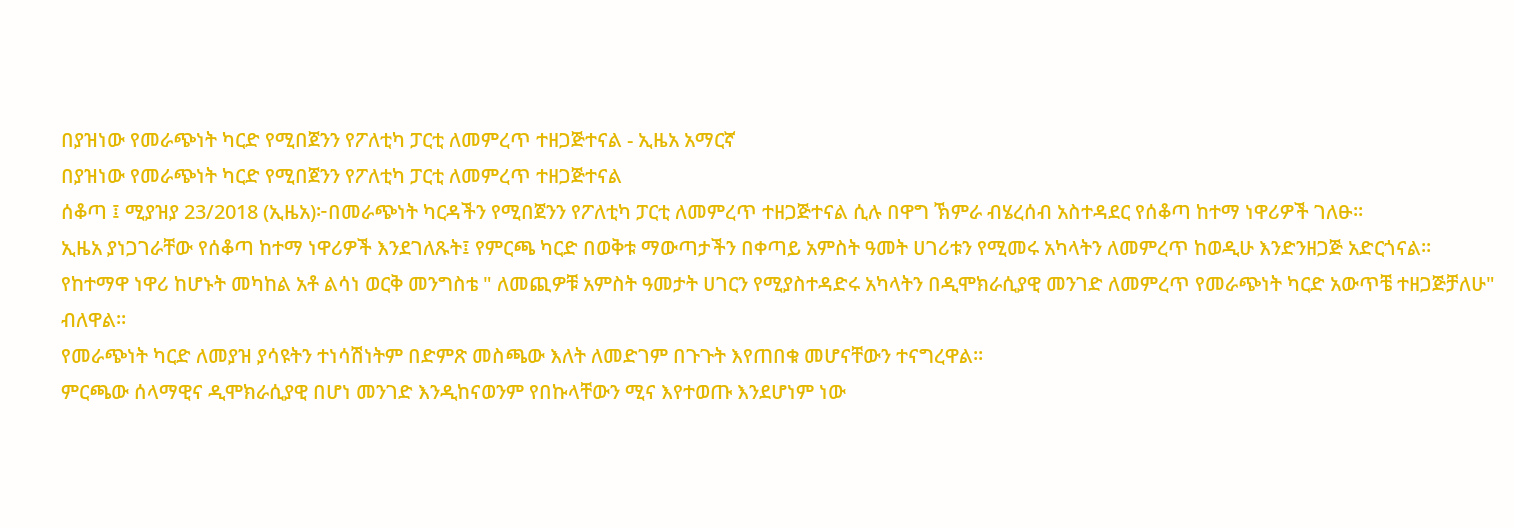በያዝነው የመራጭነት ካርድ የሚበጀንን የፖለቲካ ፓርቲ ለመምረጥ ተዘጋጅተናል - ኢዜአ አማርኛ
በያዝነው የመራጭነት ካርድ የሚበጀንን የፖለቲካ ፓርቲ ለመምረጥ ተዘጋጅተናል
ሰቆጣ ፤ ሚያዝያ 23/2018 (ኢዜአ)፦በመራጭነት ካርዳችን የሚበጀንን የፖለቲካ ፓርቲ ለመምረጥ ተዘጋጅተናል ሲሉ በዋግ ኽምራ ብሄረሰብ አስተዳደር የሰቆጣ ከተማ ነዋሪዎች ገለፁ።
ኢዜአ ያነጋገራቸው የሰቆጣ ከተማ ነዋሪዎች እንደገለጹት፤ የምርጫ ካርድ በወቅቱ ማውጣታችን በቀጣይ አምስት ዓመት ሀገሪቱን የሚመሩ አካላትን ለመምረጥ ከወዲሁ እንድንዘጋጅ አድርጎናል።
የከተማዋ ነዋሪ ከሆኑት መካከል አቶ ልሳነ ወርቅ መንግስቴ " ለመጪዎቹ አምስት ዓመታት ሀገርን የሚያስተዳድሩ አካላትን በዲሞክራሲያዊ መንገድ ለመምረጥ የመራጭነት ካርድ አውጥቼ ተዘጋጅቻለሁ" ብለዋል።
የመራጭነት ካርድ ለመያዝ ያሳዩትን ተነሳሽነትም በድምጽ መስጫው እለት ለመድገም በጉጉት እየጠበቁ መሆናቸውን ተናግረዋል።
ምርጫው ሰላማዊና ዲሞክራሲያዊ በሆነ መንገድ እንዲከናወንም የበኩላቸውን ሚና እየተወጡ እንደሆነም ነው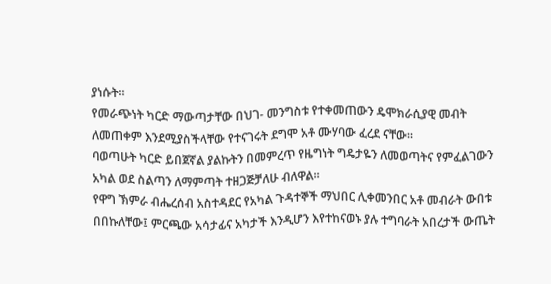ያነሱት።
የመራጭነት ካርድ ማውጣታቸው በህገ- መንግስቱ የተቀመጠውን ዴሞክራሲያዊ መብት ለመጠቀም እንደሚያስችላቸው የተናገሩት ደግሞ አቶ ሙሃባው ፈረደ ናቸው።
ባወጣሁት ካርድ ይበጀኛል ያልኩትን በመምረጥ የዜግነት ግዴታዬን ለመወጣትና የምፈልገውን አካል ወደ ስልጣን ለማምጣት ተዘጋጅቻለሁ ብለዋል።
የዋግ ኽምራ ብሔረሰብ አስተዳደር የአካል ጉዳተኞች ማህበር ሊቀመንበር አቶ መብራት ውበቱ በበኩለቸው፤ ምርጫው አሳታፊና አካታች እንዲሆን እየተከናወኑ ያሉ ተግባራት አበረታች ውጤት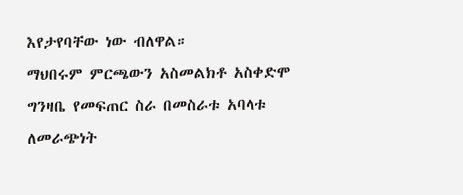እየታየባቸው ነው ብለዋል።
ማህበሩም ምርጫውን አስመልክቶ አስቀድሞ ግንዛቤ የመፍጠር ስራ በመስራቱ አባላቱ ለመራጭነት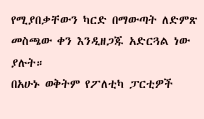የሚያበቃቸውን ካርድ በማውጣት ለድምጽ መስጫው ቀን እንዲዘጋጁ አድርጓል ነው ያሉት።
በአሁኑ ወቅትም የፖለቲካ ፓርቲዎች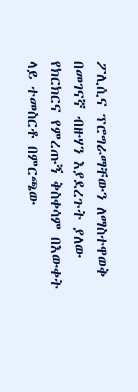ፖሊሲና ፕሮግራማቸውን ለማስተዋወቅ በመገናኛ ብዙሃን እያደረጉት ያለው የክርክርና የምረጡኝ ቅስቀሳም በእውቀት ላይ ተመስርቶ በምርጫው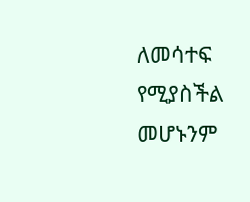ለመሳተፍ የሚያስችል መሆኑንም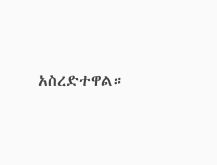አስረድተዋል።